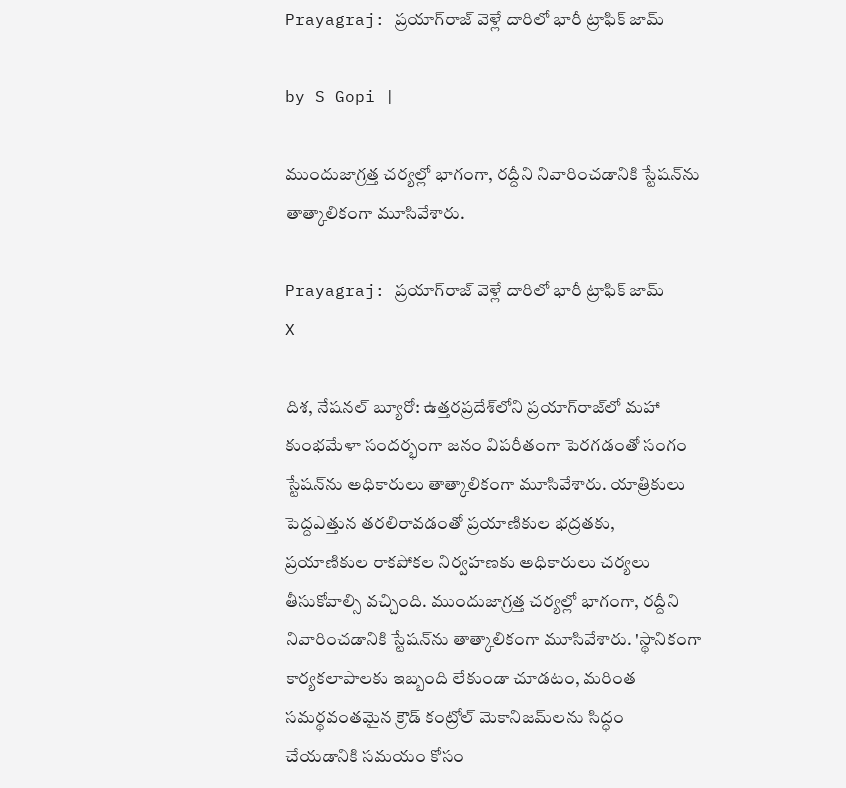Prayagraj: ప్రయాగ్‌రాజ్ వెళ్లే దారిలో భారీ ట్రాఫిక్ జామ్

by S Gopi |

ముందుజాగ్రత్త చర్యల్లో భాగంగా, రద్దీని నివారించడానికి స్టేషన్‌ను తాత్కాలికంగా మూసివేశారు.

Prayagraj: ప్రయాగ్‌రాజ్ వెళ్లే దారిలో భారీ ట్రాఫిక్ జామ్
X

దిశ, నేషనల్ బ్యూరో: ఉత్తరప్రదేశ్‌లోని ప్రయాగ్‌రాజ్‌లో మహా కుంభమేళా సందర్భంగా జనం విపరీతంగా పెరగడంతో సంగం స్టేషన్‌ను అధికారులు తాత్కాలికంగా మూసివేశారు. యాత్రికులు పెద్దఎత్తున తరలిరావడంతో ప్రయాణికుల భద్రతకు, ప్రయాణికుల రాకపోకల నిర్వహణకు అధికారులు చర్యలు తీసుకోవాల్సి వచ్చింది. ముందుజాగ్రత్త చర్యల్లో భాగంగా, రద్దీని నివారించడానికి స్టేషన్‌ను తాత్కాలికంగా మూసివేశారు. 'స్థానికంగా కార్యకలాపాలకు ఇబ్బంది లేకుండా చూడటం, మరింత సమర్థవంతమైన క్రౌడ్ కంట్రోల్ మెకానిజమ్‌లను సిద్ధం చేయడానికి సమయం కోసం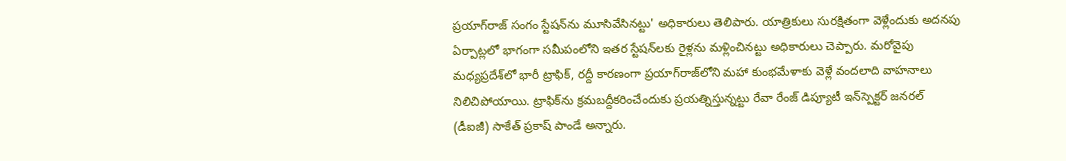ప్రయాగ్‌రాజ్ సంగం స్టేషన్‌ను మూసివేసినట్టు' అధికారులు తెలిపారు. యాత్రికులు సురక్షితంగా వెళ్లేందుకు అదనపు ఏర్పాట్లలో భాగంగా సమీపంలోని ఇతర స్టేషన్‌లకు రైళ్లను మళ్లించినట్టు అధికారులు చెప్పారు. మరోవైపు మధ్యప్రదేశ్‌లో భారీ ట్రాఫిక్, రద్దీ కారణంగా ప్రయాగ్‌రాజ్‌లోని మహా కుంభమేళాకు వెళ్లే వందలాది వాహనాలు నిలిచిపోయాయి. ట్రాఫిక్‌ను క్రమబద్దీకరించేందుకు ప్రయత్నిస్తున్నట్టు రేవా రేంజ్ డిప్యూటీ ఇన్‌స్పెక్టర్ జనరల్ (డీఐజీ) సాకేత్ ప్రకాష్ పాండే అన్నారు.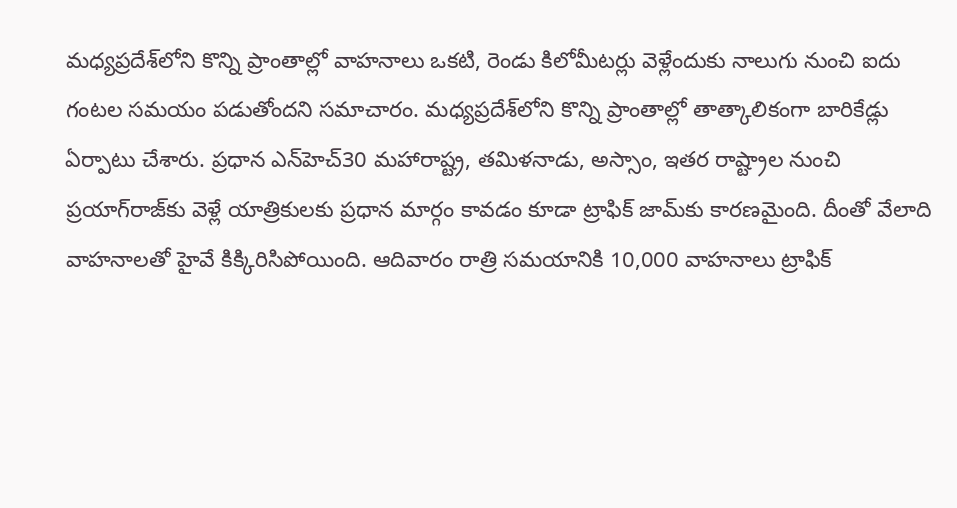మధ్యప్రదేశ్‌లోని కొన్ని ప్రాంతాల్లో వాహనాలు ఒకటి, రెండు కిలోమీటర్లు వెళ్లేందుకు నాలుగు నుంచి ఐదు గంటల సమయం పడుతోందని సమాచారం. మధ్యప్రదేశ్‌లోని కొన్ని ప్రాంతాల్లో తాత్కాలికంగా బారికేడ్లు ఏర్పాటు చేశారు. ప్రధాన ఎన్‌హెచ్30 మహారాష్ట్ర, తమిళనాడు, అస్సాం, ఇతర రాష్ట్రాల నుంచి ప్రయాగ్‌రాజ్‌కు వెళ్లే యాత్రికులకు ప్రధాన మార్గం కావడం కూడా ట్రాఫిక్ జామ్‌కు కారణమైంది. దీంతో వేలాది వాహనాలతో హైవే కిక్కిరిసిపోయింది. ఆదివారం రాత్రి సమయానికి 10,000 వాహనాలు ట్రాఫిక్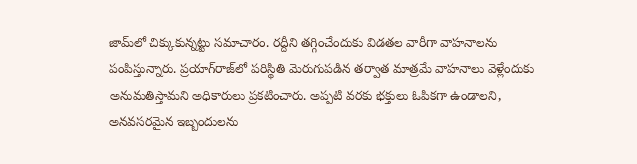జామ్‌లో చిక్కుకున్నట్టు సమాచారం. రద్దీని తగ్గించేందుకు విడతల వారీగా వాహనాలను పంపిస్తున్నారు. ప్రయాగ్‌రాజ్‌లో పరిస్థితి మెరుగుపడిన తర్వాత మాత్రమే వాహనాలు వెళ్లేందుకు అనుమతిస్తామని అధికారులు ప్రకటించారు. అప్పటి వరకు భక్తులు ఓపికగా ఉండాలని, అనవసరమైన ఇబ్బందులను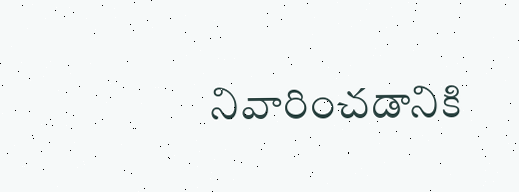నివారించడానికి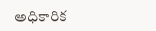అధికారిక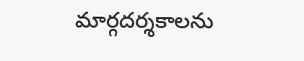మార్గదర్శకాలను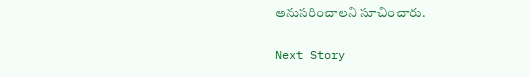అనుసరించాలని సూచించారు.

Next Story